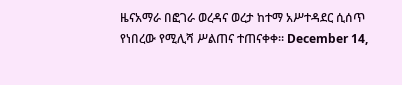ዜናአማራ በፎገራ ወረዳና ወረታ ከተማ አሥተዳደር ሲሰጥ የነበረው የሚሊሻ ሥልጠና ተጠናቀቀ። December 14,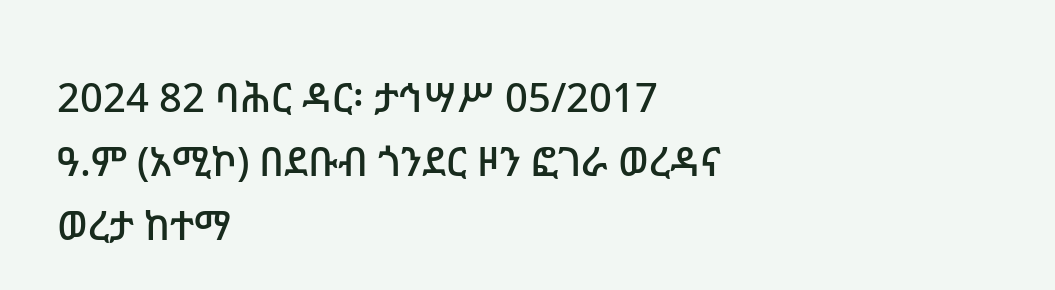2024 82 ባሕር ዳር፡ ታኅሣሥ 05/2017 ዓ.ም (አሚኮ) በደቡብ ጎንደር ዞን ፎገራ ወረዳና ወረታ ከተማ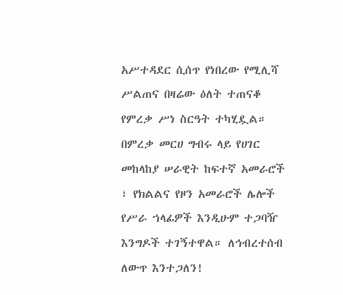አሥተዳደር ሲሰጥ የነበረው የሚሊሻ ሥልጠና በዛሬው ዕለት ተጠናቆ የምረቃ ሥነ ስርዓት ተካሂዷል። በምረቃ መርሀ ግብሩ ላይ የሀገር መከላከያ ሠራዊት ከፍተኛ አመራሮች ፣ የክልልና የዞን አመራሮች ሌሎች የሥራ ኀላፊዎች እንዲሁም ተጋባዥ እንግዶች ተገኝተዋል። ለኅብረተሰብ ለውጥ እንተጋለን!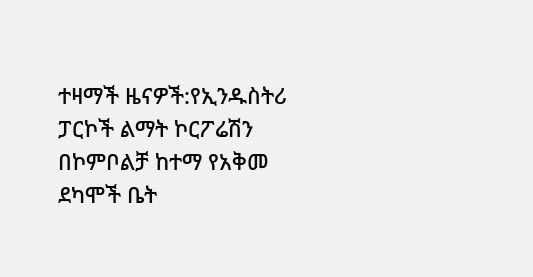ተዛማች ዜናዎች:የኢንዱስትሪ ፓርኮች ልማት ኮርፖሬሽን በኮምቦልቻ ከተማ የአቅመ ደካሞች ቤት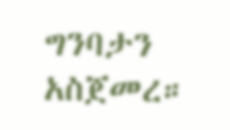ግንባታን አስጀመረ።